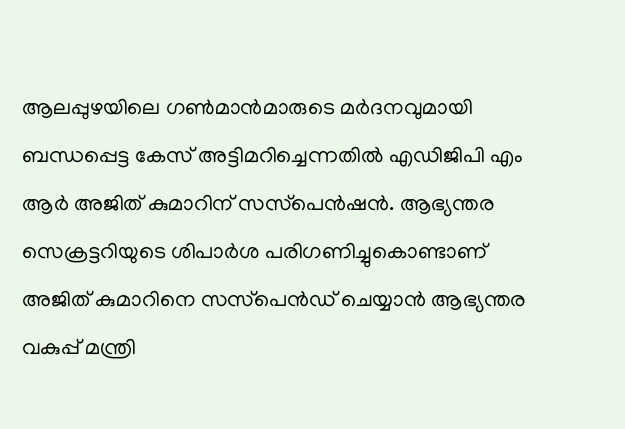ആലപ്പുഴയിലെ ഗണ്‍മാന്‍മാരുടെ മര്‍ദനവുമായി ബന്ധപ്പെട്ട കേസ് അട്ടിമറിച്ചെന്നതില്‍ എഡിജിപി എം ആര്‍ അജിത് കുമാറിന് സസ്‌പെന്‍ഷന്‍. ആഭ്യന്തര സെക്രട്ടറിയുടെ ശിപാര്‍ശ പരിഗണിച്ചുകൊണ്ടാണ് അജിത് കുമാറിനെ സസ്‌പെന്‍ഡ് ചെയ്യാന്‍ ആഭ്യന്തര വകുപ്പ് മന്ത്രി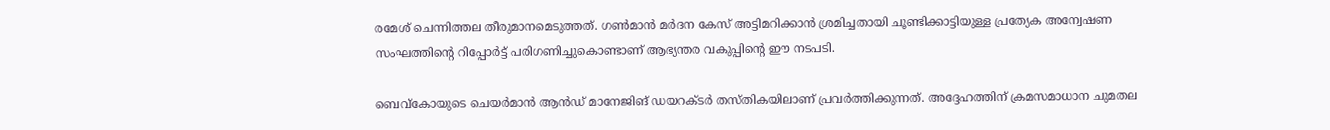രമേശ് ചെന്നിത്തല തീരുമാനമെടുത്തത്. ഗണ്‍മാന്‍ മര്‍ദന കേസ് അട്ടിമറിക്കാന്‍ ശ്രമിച്ചതായി ചൂണ്ടിക്കാട്ടിയുള്ള പ്രത്യേക അന്വേഷണ സംഘത്തിന്റെ റിപ്പോര്‍ട്ട് പരിഗണിച്ചുകൊണ്ടാണ് ആഭ്യന്തര വകുപ്പിന്റെ ഈ നടപടി.

ബെവ്‌കോയുടെ ചെയര്‍മാന്‍ ആന്‍ഡ് മാനേജിങ് ഡയറക്ടര്‍ തസ്തികയിലാണ് പ്രവര്‍ത്തിക്കുന്നത്. അദ്ദേഹത്തിന് ക്രമസമാധാന ചുമതല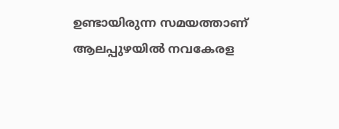ഉണ്ടായിരുന്ന സമയത്താണ് ആലപ്പുഴയില്‍ നവകേരള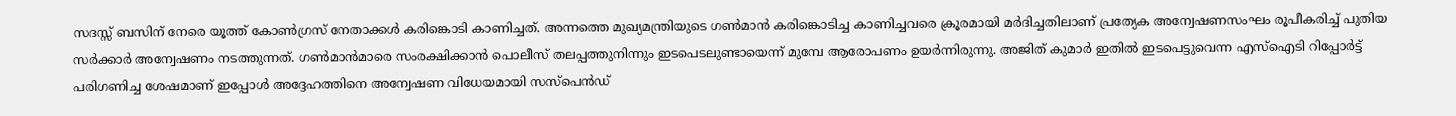സദസ്സ് ബസിന് നേരെ യൂത്ത് കോണ്‍ഗ്രസ് നേതാക്കള്‍ കരിങ്കൊടി കാണിച്ചത്. അന്നത്തെ മുഖ്യമന്ത്രിയുടെ ഗണ്‍മാന്‍ കരിങ്കൊടിച്ച കാണിച്ചവരെ ക്രൂരമായി മര്‍ദിച്ചതിലാണ് പ്രത്യേക അന്വേഷണസംഘം രൂപീകരിച്ച് പുതിയ സര്‍ക്കാര്‍ അന്വേഷണം നടത്തുന്നത്. ഗണ്‍മാന്‍മാരെ സംരക്ഷിക്കാന്‍ പൊലീസ് തലപ്പത്തുനിന്നും ഇടപെടലുണ്ടായെന്ന് മുമ്പേ ആരോപണം ഉയര്‍ന്നിരുന്നു. അജിത് കുമാര്‍ ഇതില്‍ ഇടപെട്ടുവെന്ന എസ്‌ഐടി റിപ്പോര്‍ട്ട് പരിഗണിച്ച ശേഷമാണ് ഇപ്പോള്‍ അദ്ദേഹത്തിനെ അന്വേഷണ വിധേയമായി സസ്‌പെന്‍ഡ്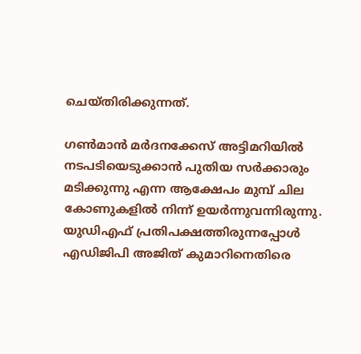ചെയ്തിരിക്കുന്നത്.

ഗണ്‍മാന്‍ മര്‍ദനക്കേസ് അട്ടിമറിയില്‍ നടപടിയെടുക്കാന്‍ പുതിയ സര്‍ക്കാരും മടിക്കുന്നു എന്ന ആക്ഷേപം മുമ്പ് ചില കോണുകളില്‍ നിന്ന് ഉയര്‍ന്നുവന്നിരുന്നു. യുഡിഎഫ് പ്രതിപക്ഷത്തിരുന്നപ്പോള്‍ എഡിജിപി അജിത് കുമാറിനെതിരെ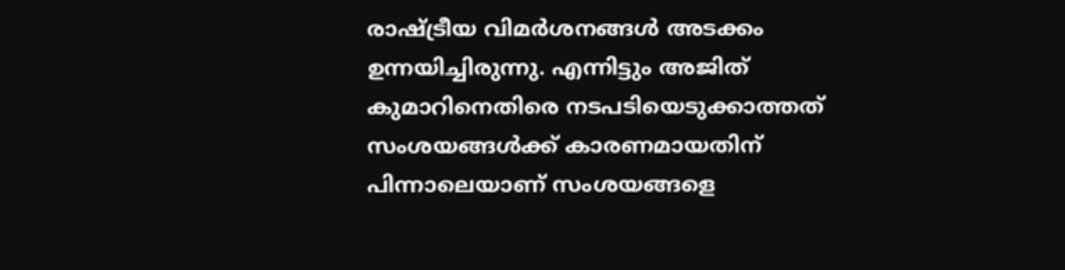രാഷ്ട്രീയ വിമര്‍ശനങ്ങള്‍ അടക്കം ഉന്നയിച്ചിരുന്നു. എന്നിട്ടും അജിത് കുമാറിനെതിരെ നടപടിയെടുക്കാത്തത് സംശയങ്ങള്‍ക്ക് കാരണമായതിന് പിന്നാലെയാണ് സംശയങ്ങളെ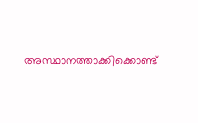അസ്ഥാനത്താക്കിക്കൊണ്ട്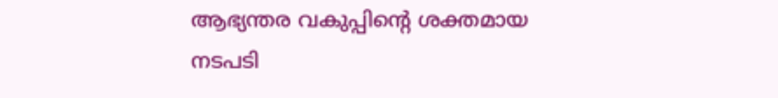ആഭ്യന്തര വകുപ്പിന്റെ ശക്തമായ നടപടി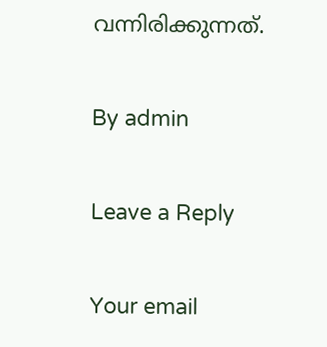വന്നിരിക്കുന്നത്.

By admin

Leave a Reply

Your email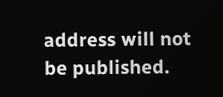address will not be published.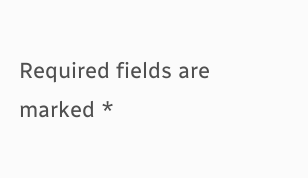Required fields are marked *